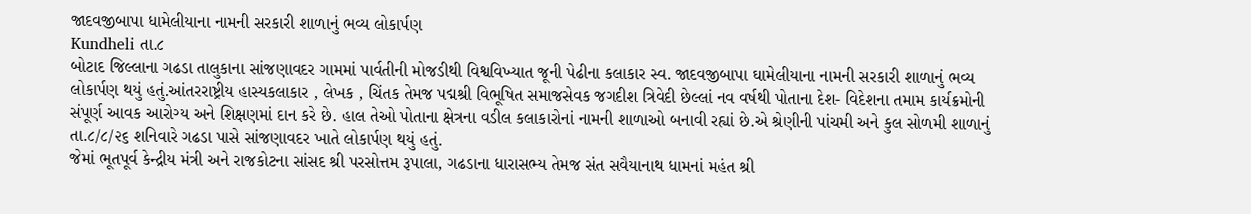જાદવજીબાપા ધામેલીયાના નામની સરકારી શાળાનું ભવ્ય લોકાર્પણ
Kundheli તા.૮
બોટાદ જિલ્લાના ગઢડા તાલુકાના સાંજણાવદર ગામમાં પાર્વતીની મોજડીથી વિશ્વવિખ્યાત જૂની પેઢીના કલાકાર સ્વ. જાદવજીબાપા ઘામેલીયાના નામની સરકારી શાળાનું ભવ્ય લોકાર્પણ થયું હતું.આંતરરાષ્ટ્રીય હાસ્યકલાકાર , લેખક , ચિંતક તેમજ પદ્મશ્રી વિભૂષિત સમાજસેવક જગદીશ ત્રિવેદી છેલ્લાં નવ વર્ષથી પોતાના દેશ- વિદેશના તમામ કાર્યક્રમોની સંપૂર્ણ આવક આરોગ્ય અને શિક્ષણમાં દાન કરે છે. હાલ તેઓ પોતાના ક્ષેત્રના વડીલ કલાકારોનાં નામની શાળાઓ બનાવી રહ્યાં છે.એ શ્રેણીની પાંચમી અને કુલ સોળમી શાળાનું તા.૮/૮/૨૬ શનિવારે ગઢડા પાસે સાંજણાવદર ખાતે લોકાર્પણ થયું હતું.
જેમાં ભૂતપૂર્વ કેન્દ્રીય મંત્રી અને રાજકોટના સાંસદ શ્રી પરસોત્તમ રૂપાલા, ગઢડાના ધારાસભ્ય તેમજ સંત સવૈયાનાથ ધામનાં મહંત શ્રી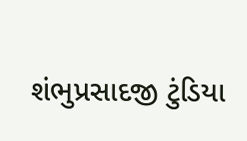શંભુપ્રસાદજી ટુંડિયા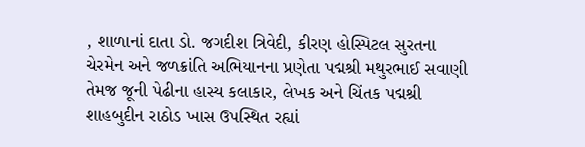, શાળાનાં દાતા ડો. જગદીશ ત્રિવેદી, કીરણ હોસ્પિટલ સુરતના ચેરમેન અને જળક્રાંતિ અભિયાનના પ્રણેતા પદ્મશ્રી મથુરભાઈ સવાણી તેમજ જૂની પેઢીના હાસ્ય કલાકાર, લેખક અને ચિંતક પદ્મશ્રી શાહબુદીન રાઠોડ ખાસ ઉપસ્થિત રહ્યાં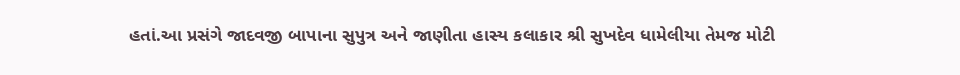હતાં.આ પ્રસંગે જાદવજી બાપાના સુપુત્ર અને જાણીતા હાસ્ય કલાકાર શ્રી સુખદેવ ધામેલીયા તેમજ મોટી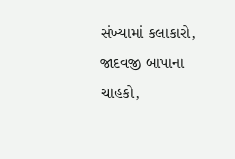સંખ્યામાં કલાકારો, જાદવજી બાપાના ચાહકો,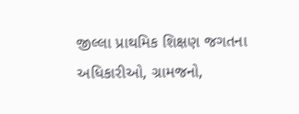જીલ્લા પ્રાથમિક શિક્ષણ જગતના અધિકારીઓ, ગ્રામજનો,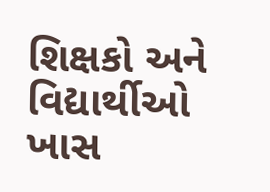શિક્ષકો અને વિદ્યાર્થીઓ ખાસ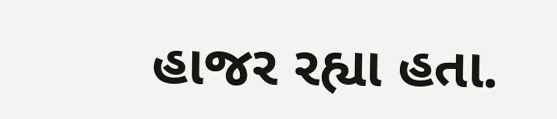હાજર રહ્યા હતા.